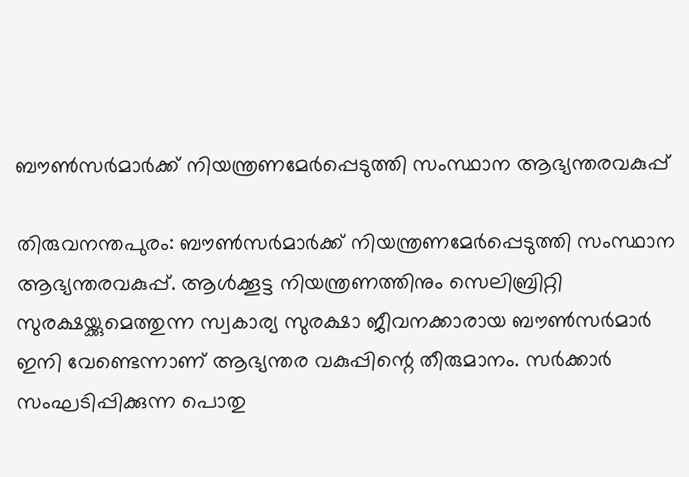ബൗൺസർമാർക്ക് നിയന്ത്രണമേർപ്പെടുത്തി സംസ്ഥാന ആഭ്യന്തരവകുപ്പ്

തിരുവനന്തപുരം: ബൗൺസർമാർക്ക് നിയന്ത്രണമേർപ്പെടുത്തി സംസ്ഥാന ആഭ്യന്തരവകുപ്പ്. ആൾക്കൂട്ട നിയന്ത്രണത്തിനും സെലിബ്രിറ്റി സുരക്ഷയ്ക്കുമെത്തുന്ന സ്വകാര്യ സുരക്ഷാ ജീവനക്കാരായ ബൗൺസർമാർ ഇനി വേണ്ടെന്നാണ് ആഭ്യന്തര വകുപ്പിന്റെ തീരുമാനം. സർക്കാർ സംഘടിപ്പിക്കുന്ന പൊതു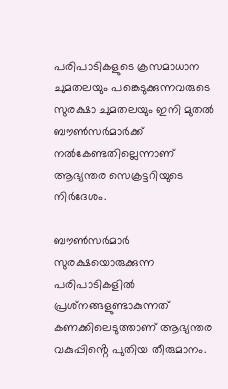പരിപാടികളുടെ ക്രസമാധാന ചുമതലയും പങ്കെടുക്കുന്നവരുടെ സുരക്ഷാ ചുമതലയും ഇനി മുതൽ ബൗൺസർമാർക്ക് നൽകേണ്ടതില്ലെന്നാണ് ആഭ്യന്തര സെക്രട്ടറിയുടെ നിർദേശം.

ബൗൺസർമാർ സുരക്ഷയൊരുക്കുന്ന പരിപാടികളിൽ പ്രശ്‌നങ്ങളുണ്ടാകുന്നത് കണക്കിലെടുത്താണ് ആഭ്യന്തര വകുപ്പിൻ്റെ പുതിയ തീരുമാനം.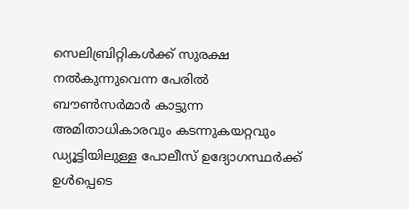സെലിബ്രിറ്റികൾക്ക് സുരക്ഷ നൽകുന്നുവെന്ന പേരിൽ ബൗൺസർമാർ കാട്ടുന്ന അമിതാധികാരവും കടന്നുകയറ്റവും ഡ്യൂട്ടിയിലുള്ള പോലീസ് ഉദ്യോഗസ്ഥർക്ക് ഉൾപ്പെടെ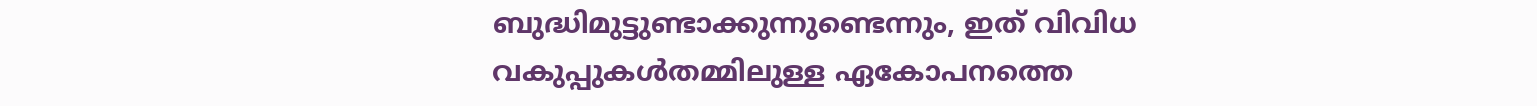ബുദ്ധിമുട്ടുണ്ടാക്കുന്നുണ്ടെന്നും, ഇത് വിവിധ വകുപ്പുകൾതമ്മിലുള്ള ഏകോപനത്തെ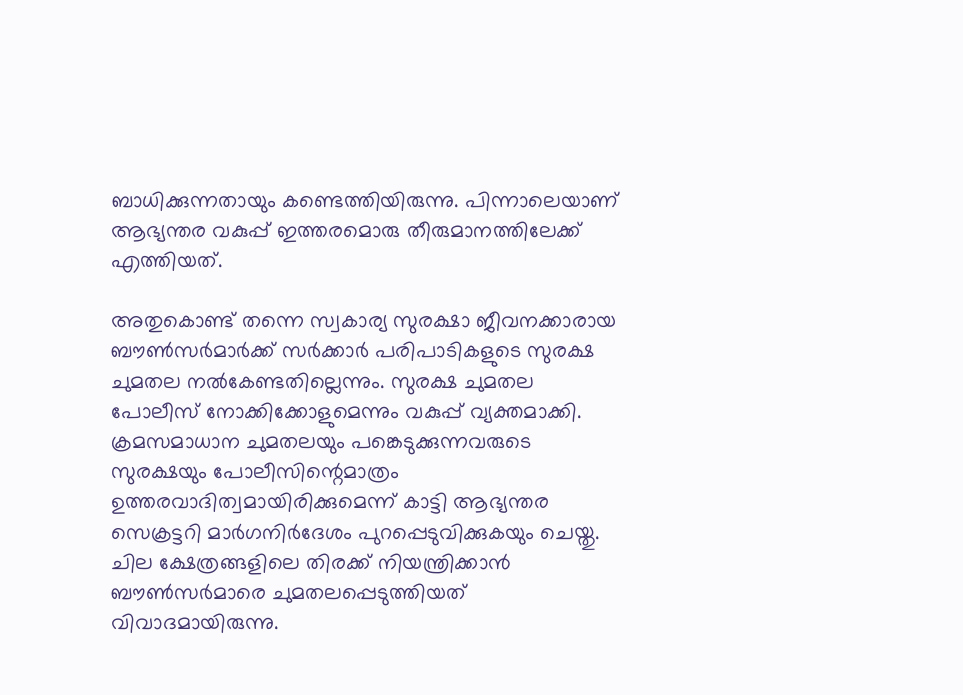ബാധിക്കുന്നതായും കണ്ടെത്തിയിരുന്നു. പിന്നാലെയാണ് ആഭ്യന്തര വകുപ്പ് ഇത്തരമൊരു തീരുമാനത്തിലേക്ക് എത്തിയത്.

അതുകൊണ്ട് തന്നെ സ്വകാര്യ സുരക്ഷാ ജീവനക്കാരായ ബൗൺസർമാർക്ക് സർക്കാർ പരിപാടികളുടെ സുരക്ഷ ചുമതല നൽകേണ്ടതില്ലെന്നും. സുരക്ഷ ചുമതല പോലീസ് നോക്കിക്കോളുമെന്നും വകുപ്പ് വ്യക്തമാക്കി. ക്രമസമാധാന ചുമതലയും പങ്കെടുക്കുന്നവരുടെ സുരക്ഷയും പോലീസിന്റെമാത്രം ഉത്തരവാദിത്വമായിരിക്കുമെന്ന് കാട്ടി ആഭ്യന്തര സെക്രട്ടറി മാർഗനിർദേശം പുറപ്പെടുവിക്കുകയും ചെയ്തു. ചില ക്ഷേത്രങ്ങളിലെ തിരക്ക് നിയന്ത്രിക്കാൻ ബൗൺസർമാരെ ചുമതലപ്പെടുത്തിയത് വിവാദമായിരുന്നു.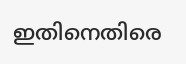ഇതിനെതിരെ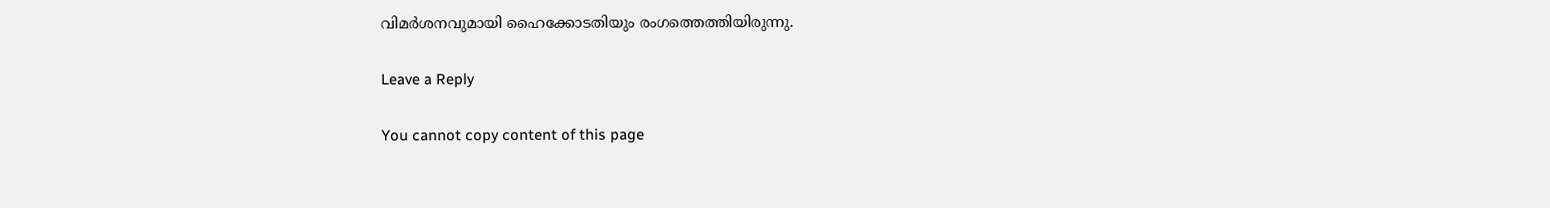വിമർശനവുമായി ഹൈക്കോടതിയും രംഗത്തെത്തിയിരുന്നു.

Leave a Reply

You cannot copy content of this page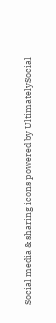Social media & sharing icons powered by UltimatelySocial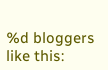%d bloggers like this: